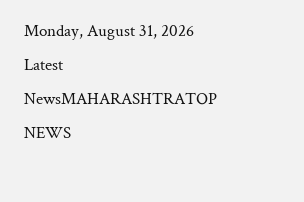Monday, August 31, 2026
Latest NewsMAHARASHTRATOP NEWS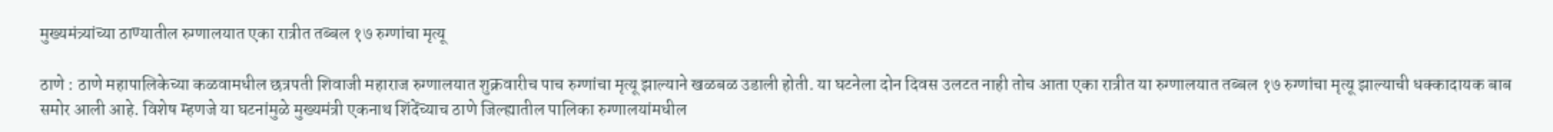मुख्यमंत्र्यांच्या ठाण्यातील रुग्णालयात एका रात्रीत तब्बल १७ रुग्णांचा मृत्यू

ठाणे : ठाणे महापालिकेच्या कळवामधील छत्रपती शिवाजी महाराज रुग्णालयात शुक्रवारीच पाच रुग्णांचा मृत्यू झाल्याने खळबळ उडाली होती. या घटनेला दोन दिवस उलटत नाही तोच आता एका रात्रीत या रुग्णालयात तब्बल १७ रुग्णांचा मृत्यू झाल्याची धक्कादायक बाब समोर आली आहे. विशेष म्हणजे या घटनांमुळे मुख्यमंत्री एकनाथ शिंदेंच्याच ठाणे जिल्ह्यातील पालिका रुग्णालयांमधील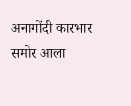अनागोंदी कारभार समोर आला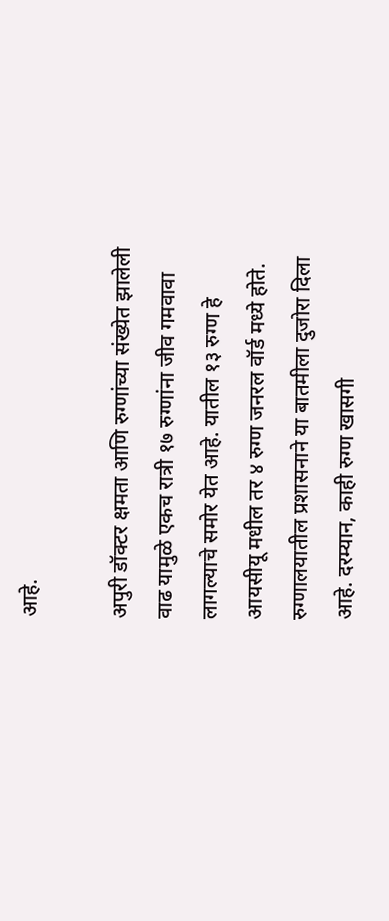आहे.

अपुरी डॉक्टर क्षमता आणि रुग्णांच्या संख्येत झालेली वाढ यामुळे एकच रात्री १७ रुग्णांना जीव गमवावा लागल्याचे समोर येत आहे. यातील १३ रुग्ण हे आयसीयू मधील तर ४ रुग्ण जनरल वॉर्ड मध्ये होते. रुग्णालयातील प्रशासनाने या बातमीला दुजोरा दिला आहे. दरम्यान, काही रुग्ण खासगी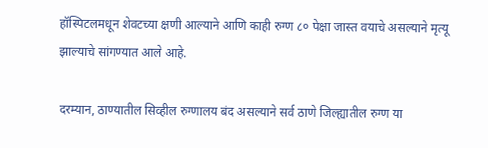हॉस्पिटलमधून शेवटच्या क्षणी आल्याने आणि काही रुग्ण ८० पेक्षा जास्त वयाचे असल्याने मृत्यू झाल्याचे सांगण्यात आले आहे.

दरम्यान, ठाण्यातील सिव्हील रुग्णालय बंद असल्याने सर्व ठाणे जिल्ह्यातील रुग्ण या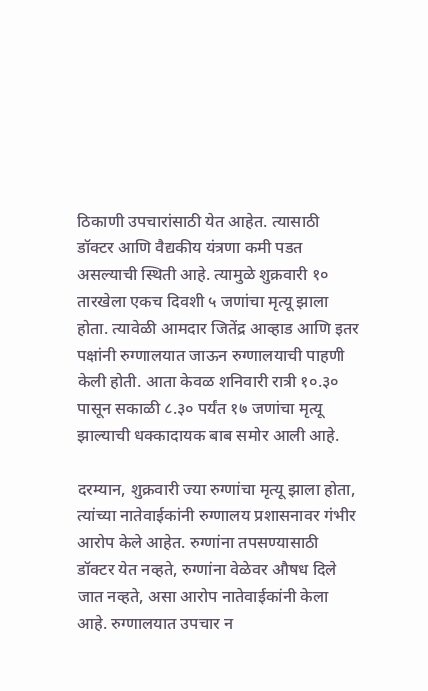ठिकाणी उपचारांसाठी येत आहेत. त्यासाठी डॉक्टर आणि वैद्यकीय यंत्रणा कमी पडत असल्याची स्थिती आहे. त्यामुळे शुक्रवारी १० तारखेला एकच दिवशी ५ जणांचा मृत्यू झाला होता. त्यावेळी आमदार जितेंद्र आव्हाड आणि इतर पक्षांनी रुग्णालयात जाऊन रुग्णालयाची पाहणी केली होती. आता केवळ शनिवारी रात्री १०.३० पासून सकाळी ८.३० पर्यंत १७ जणांचा मृत्यू झाल्याची धक्कादायक बाब समोर आली आहे.

दरम्यान, शुक्रवारी ज्या रुग्णांचा मृत्यू झाला होता, त्यांच्या नातेवाईकांनी रुग्णालय प्रशासनावर गंभीर आरोप केले आहेत. रुग्णांना तपसण्यासाठी डॉक्टर येत नव्हते, रुग्णांना वेळेवर औषध दिले जात नव्हते, असा आरोप नातेवाईकांनी केला आहे. रुग्णालयात उपचार न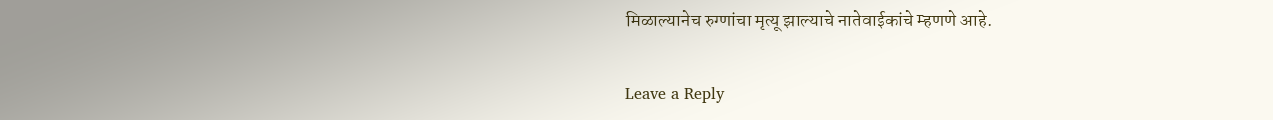मिळाल्यानेच रुग्णांचा मृत्यू झाल्याचे नातेवाईकांचे म्हणणे आहे.

Leave a Reply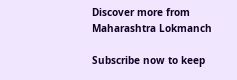Discover more from Maharashtra Lokmanch

Subscribe now to keep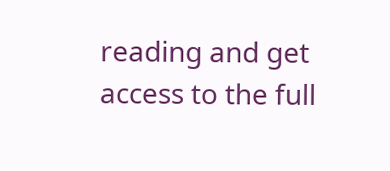reading and get access to the full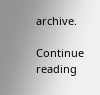archive.

Continue reading